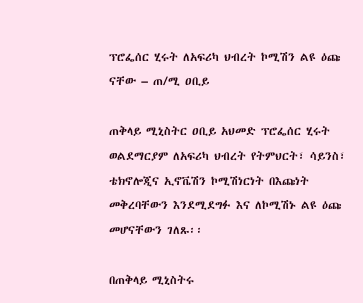ፕሮፌሰር ሂሩት ለአፍሪካ ህብረት ኮሚሽን ልዩ ዕጩ ናቸው – ጠ/ሚ ዐቢይ

ጠቅላይ ሚኒስትር ዐቢይ አህመድ ፕሮፌሰር ሂሩት ወልደማርያም ለአፍሪካ ህብረት የትምህርት፣ ሳይንስ፣ ቴክኖሎጂና ኢኖቬሽን ኮሚሽነርነት በእጩነት መቅረባቸውን እንደሚደግፉ እና ለኮሚሽኑ ልዩ ዕጩ መሆናቸውን ገለጹ፡፡

በጠቅላይ ሚኒስትሩ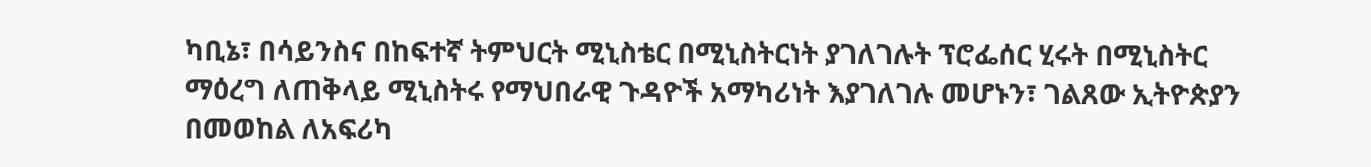ካቢኔ፣ በሳይንስና በከፍተኛ ትምህርት ሚኒስቴር በሚኒስትርነት ያገለገሉት ፕሮፌሰር ሂሩት በሚኒስትር ማዕረግ ለጠቅላይ ሚኒስትሩ የማህበራዊ ጉዳዮች አማካሪነት እያገለገሉ መሆኑን፣ ገልጸው ኢትዮጵያን በመወከል ለአፍሪካ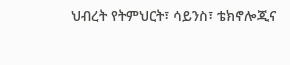ህብረት የትምህርት፣ ሳይንስ፣ ቴክኖሎጂና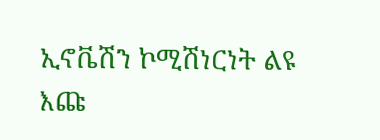ኢኖቬሽን ኮሚሽነርነት ልዩ እጩ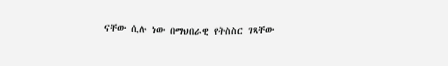ናቸው ሲሉ ነው በማህበራዊ የትስስር ገጻቸው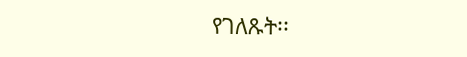የገለጹት፡፡